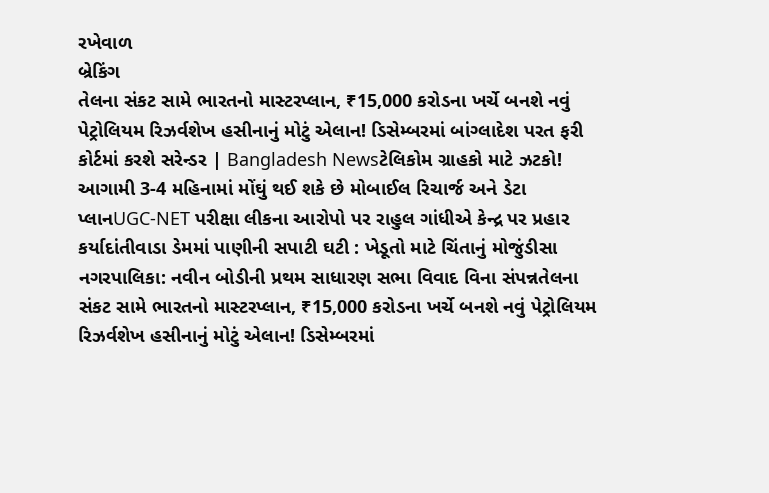રખેવાળ
બ્રેકિંગ
તેલના સંકટ સામે ભારતનો માસ્ટરપ્લાન, ₹15,000 કરોડના ખર્ચે બનશે નવું પેટ્રોલિયમ રિઝર્વશેખ હસીનાનું મોટું એલાન! ડિસેમ્બરમાં બાંગ્લાદેશ પરત ફરી કોર્ટમાં કરશે સરેન્ડર | Bangladesh Newsટેલિકોમ ગ્રાહકો માટે ઝટકો! આગામી 3-4 મહિનામાં મોંઘું થઈ શકે છે મોબાઈલ રિચાર્જ અને ડેટા પ્લાનUGC-NET પરીક્ષા લીકના આરોપો પર રાહુલ ગાંધીએ કેન્દ્ર પર પ્રહાર કર્યાદાંતીવાડા ડેમમાં પાણીની સપાટી ઘટી : ખેડૂતો માટે ચિંતાનું મોજુંડીસા નગરપાલિકા: નવીન બોડીની પ્રથમ સાધારણ સભા વિવાદ વિના સંપન્નતેલના સંકટ સામે ભારતનો માસ્ટરપ્લાન, ₹15,000 કરોડના ખર્ચે બનશે નવું પેટ્રોલિયમ રિઝર્વશેખ હસીનાનું મોટું એલાન! ડિસેમ્બરમાં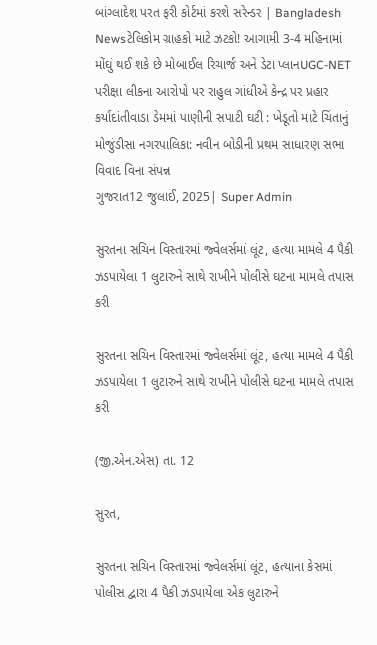બાંગ્લાદેશ પરત ફરી કોર્ટમાં કરશે સરેન્ડર | Bangladesh Newsટેલિકોમ ગ્રાહકો માટે ઝટકો! આગામી 3-4 મહિનામાં મોંઘું થઈ શકે છે મોબાઈલ રિચાર્જ અને ડેટા પ્લાનUGC-NET પરીક્ષા લીકના આરોપો પર રાહુલ ગાંધીએ કેન્દ્ર પર પ્રહાર કર્યાદાંતીવાડા ડેમમાં પાણીની સપાટી ઘટી : ખેડૂતો માટે ચિંતાનું મોજુંડીસા નગરપાલિકા: નવીન બોડીની પ્રથમ સાધારણ સભા વિવાદ વિના સંપન્ન
ગુજરાત12 જુલાઈ, 2025| Super Admin

સુરતના સચિન વિસ્તારમાં જ્વેલર્સમાં લૂંટ, હત્યા મામલે 4 પૈકી ઝડપાયેલા 1 લુટારુને સાથે રાખીને પોલીસે ઘટના મામલે તપાસ કરી

સુરતના સચિન વિસ્તારમાં જ્વેલર્સમાં લૂંટ, હત્યા મામલે 4 પૈકી ઝડપાયેલા 1 લુટારુને સાથે રાખીને પોલીસે ઘટના મામલે તપાસ કરી

(જી.એન.એસ) તા. 12

સુરત,

સુરતના સચિન વિસ્તારમાં જ્વેલર્સમાં લૂંટ, હત્યાના કેસમાં પોલીસ દ્વારા 4 પૈકી ઝડપાયેલા એક લુટારુને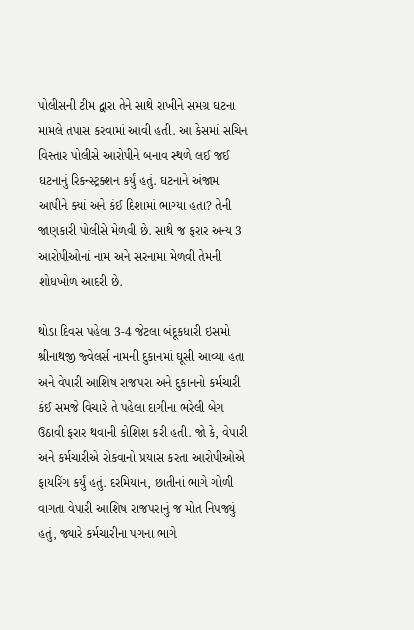પોલીસની ટીમ દ્વારા તેને સાથે રાખીને સમગ્ર ઘટના મામલે તપાસ કરવામાં આવી હતી. આ કેસમાં સચિન વિસ્તાર પોલીસે આરોપીને બનાવ સ્થળે લઈ જઈ ઘટનાનું રિકન્સ્ટ્રક્શન કર્યું હતું. ઘટનાને અંજામ આપીને ક્યાં અને કંઈ દિશામાં ભાગ્યા હતા? તેની જાણકારી પોલીસે મેળવી છે. સાથે જ ફરાર અન્ય 3 આરોપીઓનાં નામ અને સરનામા મેળવી તેમની શોધખોળ આદરી છે.

થોડા દિવસ પહેલા 3-4 જેટલા બંદૂકધારી ઇસમો શ્રીનાથજી જ્વેલર્સ નામની દુકાનમાં ઘૂસી આવ્યા હતા અને વેપારી આશિષ રાજપરા અને દુકાનનો કર્મચારી કંઈ સમજે વિચારે તે પહેલા દાગીના ભરેલી બેગ ઉઠાવી ફરાર થવાની કોશિશ કરી હતી. જો કે, વેપારી અને કર્મચારીએ રોકવાનો પ્રયાસ કરતા આરોપીઓએ ફાયરિંગ કર્યું હતું. દરમિયાન, છાતીનાં ભાગે ગોળી વાગતા વેપારી આશિષ રાજપરાનું જ મોત નિપજ્યું હતું, જ્યારે કર્મચારીના પગના ભાગે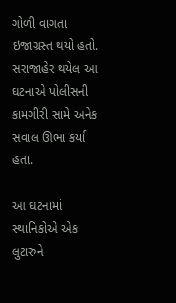ગોળી વાગતા ઇજાગ્રસ્ત થયો હતો. સરાજાહેર થયેલ આ ઘટનાએ પોલીસની કામગીરી સામે અનેક સવાલ ઊભા કર્યા હતા.

આ ઘટનામાં સ્થાનિકોએ એક લુટારુને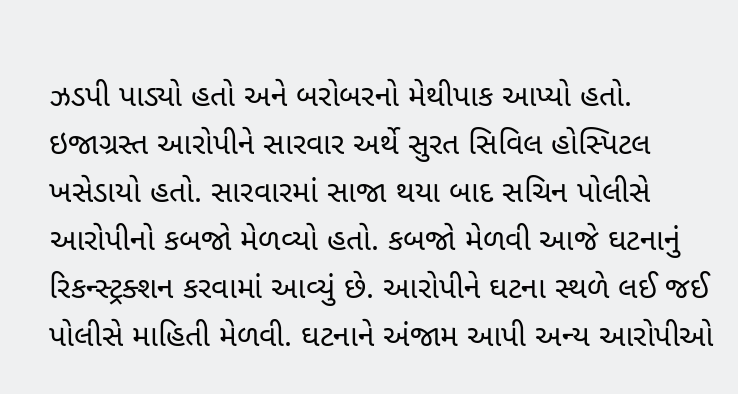ઝડપી પાડ્યો હતો અને બરોબરનો મેથીપાક આપ્યો હતો. ઇજાગ્રસ્ત આરોપીને સારવાર અર્થે સુરત સિવિલ હોસ્પિટલ ખસેડાયો હતો. સારવારમાં સાજા થયા બાદ સચિન પોલીસે આરોપીનો કબજો મેળવ્યો હતો. કબજો મેળવી આજે ઘટનાનું રિકન્સ્ટ્રક્શન કરવામાં આવ્યું છે. આરોપીને ઘટના સ્થળે લઈ જઈ પોલીસે માહિતી મેળવી. ઘટનાને અંજામ આપી અન્ય આરોપીઓ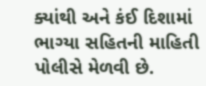ક્યાંથી અને કંઈ દિશામાં ભાગ્યા સહિતની માહિતી પોલીસે મેળવી છે.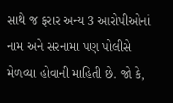સાથે જ ફરાર અન્ય 3 આરોપીઓનાં નામ અને સરનામા પણ પોલીસે મેળવ્યા હોવાની માહિતી છે. જો કે,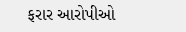ફરાર આરોપીઓ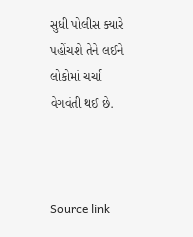સુધી પોલીસ ક્યારે પહોંચશે તેને લઈને લોકોમાં ચર્ચા વેગવંતી થઈ છે.



Source link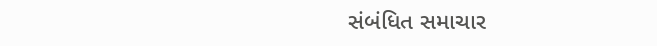સંબંધિત સમાચાર